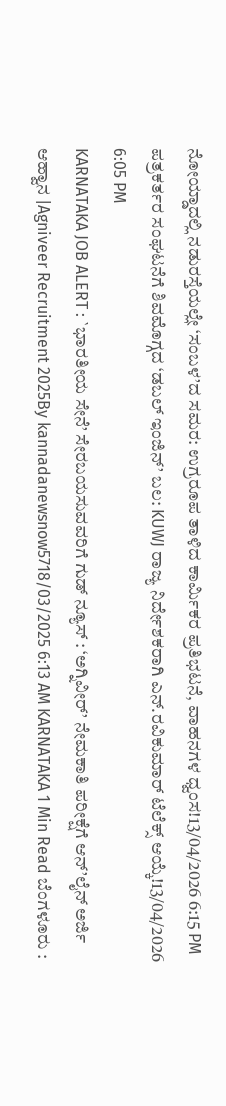ನೋಯ್ಡಾದಲ್ಲಿ ನಡುರಸ್ತೆಯಲ್ಲೇ ‘ಸಂಬಳ’ದ ಸಮರ: ಉಗ್ರರೂಪ ತಾಳಿದ ಕಾರ್ಮಿಕರ ಪ್ರತಿಭಟನೆ, ವಾಹನಗಳ ಧ್ವಂಸ!13/04/2026 6:15 PM
ಪತ್ರಕರ್ತರ ಸಂಘಟನೆಗೆ ಶಿವಮೊಗ್ಗದ ‘ಡಬಲ್ ಇಂಜಿನ್’ ಬಲ: KUWJ ರಾಜ್ಯ ನಿರ್ದೇಶಕರಾಗಿ ಎನ್.ರವಿಕುಮಾರ್ ಟೆಲೆಕ್ಸ್ ಆಯ್ಕೆ!13/04/2026 6:05 PM
KARNATAKA JOB ALERT : `ಭಾರತೀಯ ಸೇನೆ’ ಸೇರಬಯಸುವವರಿಗೆ ಗುಡ್ ನ್ಯೂಸ್ : ‘ಅಗ್ನಿವೀರ್’ ನೇಮಕಾತಿ ಪರೀಕ್ಷೆಗೆ ಆನ್’ಲೈನ್ ಅರ್ಜಿ ಆಹ್ವಾನ |Agniveer Recruitment 2025By kannadanewsnow5718/03/2025 6:13 AM KARNATAKA 1 Min Read ಬೆಂಗಳೂರು :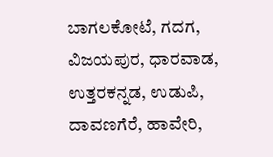ಬಾಗಲಕೋಟೆ, ಗದಗ, ವಿಜಯಪುರ, ಧಾರವಾಡ, ಉತ್ತರಕನ್ನಡ, ಉಡುಪಿ, ದಾವಣಗೆರೆ, ಹಾವೇರಿ,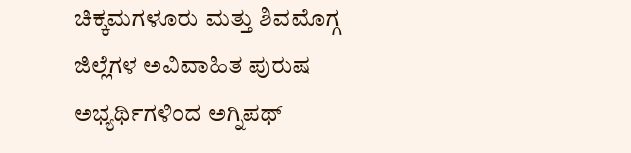ಚಿಕ್ಕಮಗಳೂರು ಮತ್ತು ಶಿವಮೊಗ್ಗ ಜಿಲ್ಲೆಗಳ ಅವಿವಾಹಿತ ಪುರುಷ ಅಭ್ಯರ್ಥಿಗಳಿಂದ ಅಗ್ನಿಪಥ್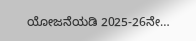ಯೋಜನೆಯಡಿ 2025-26ನೇ…